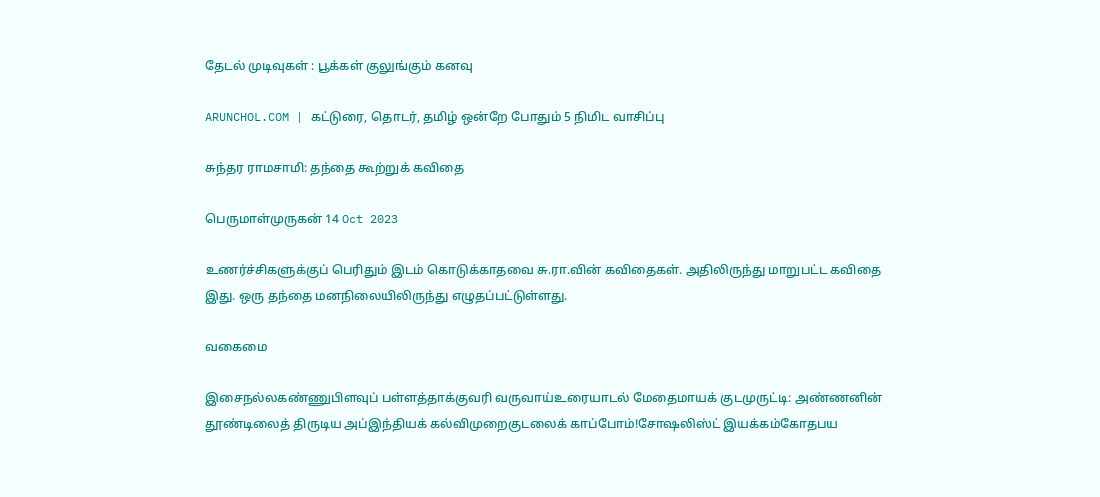தேடல் முடிவுகள் : பூக்கள் குலுங்கும் கனவு

ARUNCHOL.COM | கட்டுரை, தொடர், தமிழ் ஒன்றே போதும் 5 நிமிட வாசிப்பு

சுந்தர ராமசாமி: தந்தை கூற்றுக் கவிதை

பெருமாள்முருகன் 14 Oct 2023

உணர்ச்சிகளுக்குப் பெரிதும் இடம் கொடுக்காதவை சு.ரா.வின் கவிதைகள். அதிலிருந்து மாறுபட்ட கவிதை இது. ஒரு தந்தை மனநிலையிலிருந்து எழுதப்பட்டுள்ளது.

வகைமை

இசைநல்லகண்ணுபிளவுப் பள்ளத்தாக்குவரி வருவாய்உரையாடல் மேதைமாயக் குடமுருட்டி: அண்ணனின் தூண்டிலைத் திருடிய அப்இந்தியக் கல்விமுறைகுடலைக் காப்போம்!சோஷலிஸ்ட் இயக்கம்கோதபய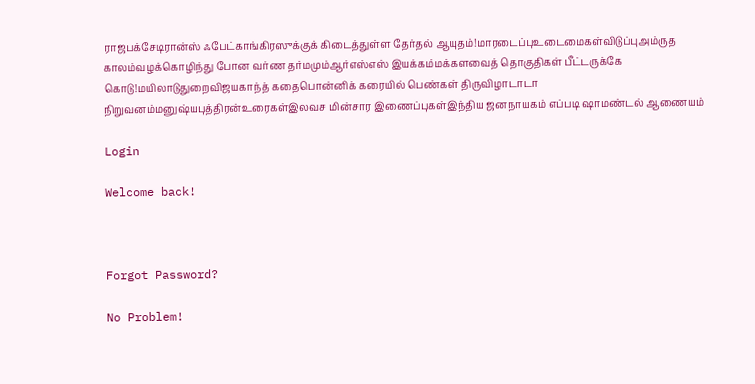ராஜபக்சேடிரான்ஸ் ஃபேட்காங்கிரஸுக்குக் கிடைத்துள்ள தேர்தல் ஆயுதம்!மாரடைப்புஉடைமைகள்விடுப்புஅம்ருத காலம்வழக்கொழிந்து போன வர்ண தர்மமும்ஆர்எஸ்எஸ் இயக்கம்மக்களவைத் தொகுதிகள் பீட்டருக்கே கொடு!மயிலாடுதுறைவிஜயகாந்த் கதைபொன்னிக் கரையில் பெண்கள் திருவிழாடாடா நிறுவனம்மனுஷ்யபுத்திரன்உரைகள்இலவச மின்சார இணைப்புகள்இந்திய ஜனநாயகம் எப்படி ஷாமண்டல் ஆணையம்

Login

Welcome back!



Forgot Password?

No Problem!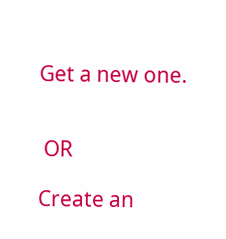Get a new one.


 OR

Create an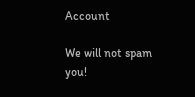Account

We will not spam you!